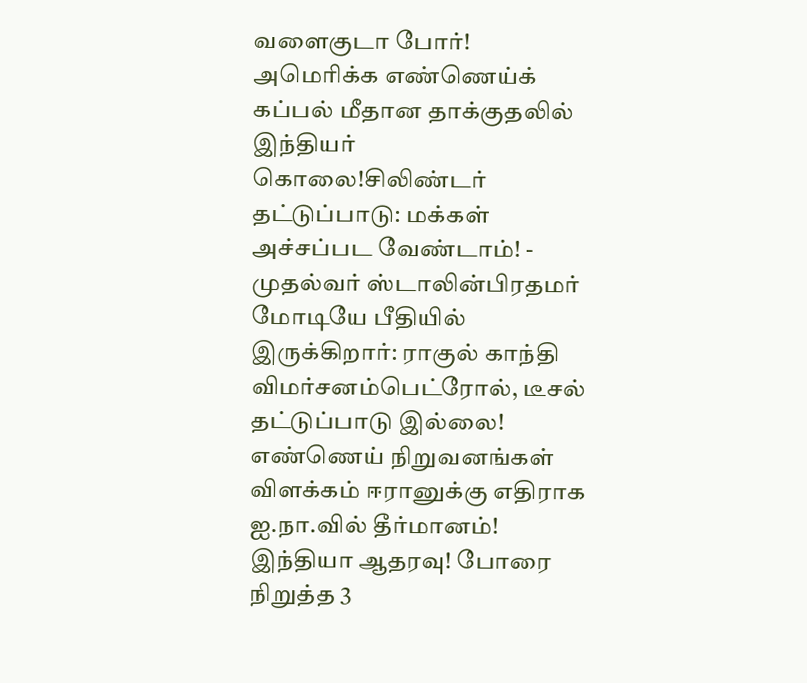வளைகுடா போர்! அமெரிக்க எண்ணெய்க் கப்பல் மீதான தாக்குதலில் இந்தியர் கொலை!சிலிண்டர் தட்டுப்பாடு: மக்கள் அச்சப்பட வேண்டாம்! - முதல்வர் ஸ்டாலின்பிரதமர் மோடியே பீதியில் இருக்கிறார்: ராகுல் காந்தி விமர்சனம்பெட்ரோல், டீசல் தட்டுப்பாடு இல்லை! எண்ணெய் நிறுவனங்கள் விளக்கம் ஈரானுக்கு எதிராக ஐ.நா.வில் தீர்மானம்! இந்தியா ஆதரவு! போரை நிறுத்த 3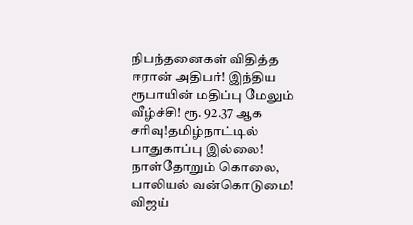நிபந்தனைகள் விதித்த ஈரான் அதிபர்! இந்திய ரூபாயின் மதிப்பு மேலும் வீழ்ச்சி! ரூ. 92.37 ஆக சரிவு!தமிழ்நாட்டில் பாதுகாப்பு இல்லை! நாள்தோறும் கொலை, பாலியல் வன்கொடுமை! விஜய்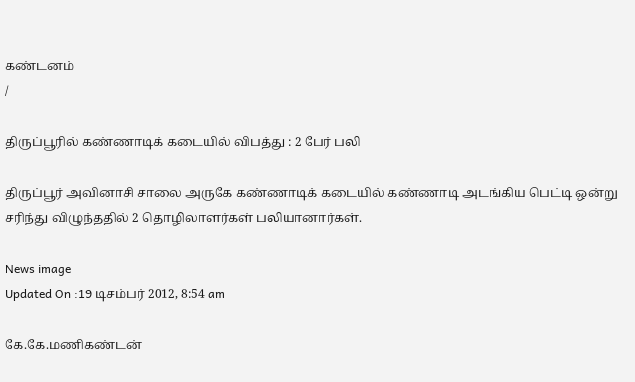கண்டனம்
/

திருப்பூரில் கண்ணாடிக் கடையில் விபத்து : 2 பேர் பலி

திருப்பூர் அவினாசி சாலை அருகே கண்ணாடிக் கடையில் கண்ணாடி அடங்கிய பெட்டி ஒன்று சரிந்து விழுந்ததில் 2 தொழிலாளர்கள் பலியானார்கள்.

News image
Updated On :19 டிசம்பர் 2012, 8:54 am

கே.கே.மணிகண்டன்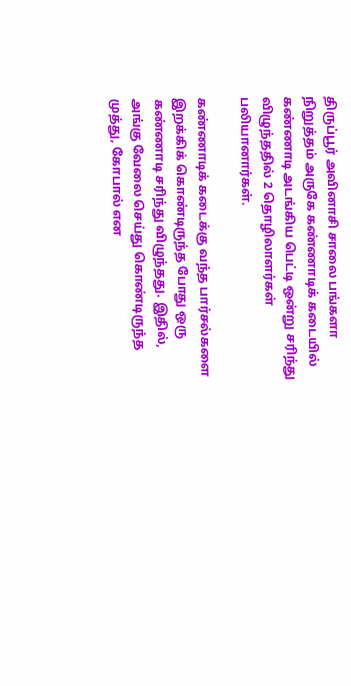திருப்பூர் அவினாசி சாலை பங்களா நிறுத்தம் அருகே கண்ணாடிக் கடையில் கண்ணாடி அடங்கிய பெட்டி ஒன்று சரிந்து விழுந்ததில் 2 தொழிலாளர்கள் பலியானார்கள்.

கண்ணாடிக் கடைக்கு வந்த பார்சல்களை இறக்கிக் கொண்டிருந்த போது ஒரு கண்ணாடி சரிந்து விழுந்தது. இதில், அங்கு வேலை செய்து கொண்டிருந்த முத்து, கோபால் என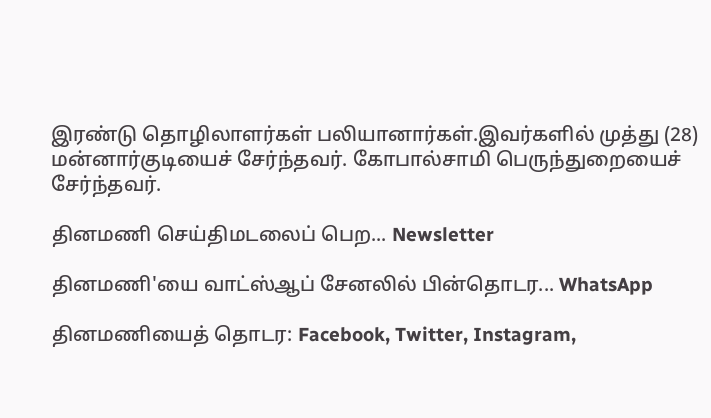இரண்டு தொழிலாளர்கள் பலியானார்கள்.இவர்களில் முத்து (28) மன்னார்குடியைச் சேர்ந்தவர். கோபால்சாமி பெருந்துறையைச் சேர்ந்தவர்.

தினமணி செய்திமடலைப் பெற... Newsletter

தினமணி'யை வாட்ஸ்ஆப் சேனலில் பின்தொடர... WhatsApp

தினமணியைத் தொடர: Facebook, Twitter, Instagram,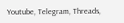Youtube, Telegram, Threads,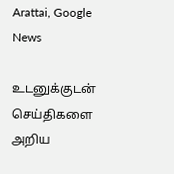Arattai, Google News

உடனுக்குடன் செய்திகளை அறிய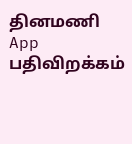தினமணி App பதிவிறக்கம்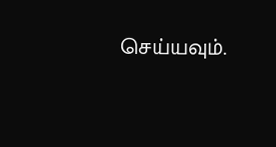செய்யவும்.